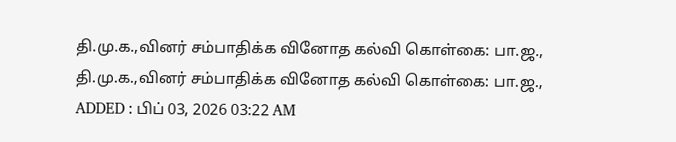தி.மு.க.,வினர் சம்பாதிக்க வினோத கல்வி கொள்கை: பா.ஜ.,
தி.மு.க.,வினர் சம்பாதிக்க வினோத கல்வி கொள்கை: பா.ஜ.,
ADDED : பிப் 03, 2026 03:22 AM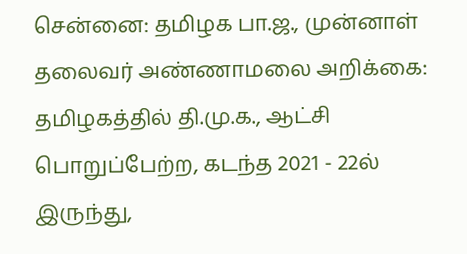சென்னை: தமிழக பா.ஜ., முன்னாள் தலைவர் அண்ணாமலை அறிக்கை:
தமிழகத்தில் தி.மு.க., ஆட்சி பொறுப்பேற்ற, கடந்த 2021 - 22ல் இருந்து,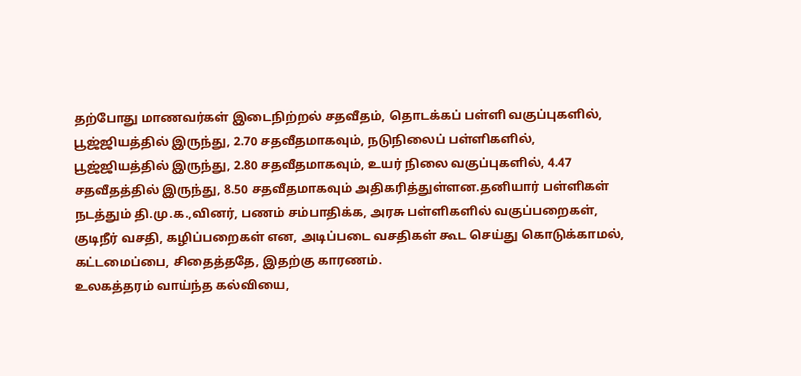தற்போது மாணவர்கள் இடைநிற்றல் சதவீதம், தொடக்கப் பள்ளி வகுப்புகளில், பூஜ்ஜியத்தில் இருந்து, 2.70 சதவீதமாகவும், நடுநிலைப் பள்ளிகளில், பூஜ்ஜியத்தில் இருந்து, 2.80 சதவீதமாகவும், உயர் நிலை வகுப்புகளில், 4.47 சதவீதத்தில் இருந்து, 8.50 சதவீதமாகவும் அதிகரித்துள்ளன.தனியார் பள்ளிகள் நடத்தும் தி.மு.க.,வினர், பணம் சம்பாதிக்க, அரசு பள்ளிகளில் வகுப்பறைகள், குடிநீர் வசதி, கழிப்பறைகள் என, அடிப்படை வசதிகள் கூட செய்து கொடுக்காமல், கட்டமைப்பை, சிதைத்ததே, இதற்கு காரணம்.
உலகத்தரம் வாய்ந்த கல்வியை,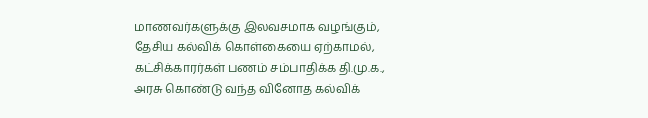மாணவர்களுக்கு இலவசமாக வழங்கும், தேசிய கல்விக் கொள்கையை ஏற்காமல், கட்சிக்காரர்கள் பணம் சம்பாதிக்க தி.மு.க., அரசு கொண்டு வந்த வினோத கல்விக்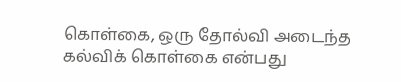கொள்கை, ஒரு தோல்வி அடைந்த கல்விக் கொள்கை என்பது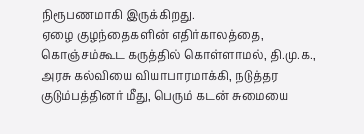நிரூபணமாகி இருக்கிறது.
ஏழை குழந்தைகளின் எதிர்காலத்தை, கொஞ்சம்கூட கருத்தில் கொள்ளாமல், தி.மு.க., அரசு கல்வியை வியாபாரமாக்கி, நடுத்தர குடும்பத்தினர் மீது, பெரும் கடன் சுமையை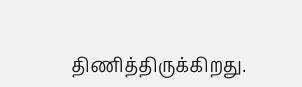திணித்திருக்கிறது.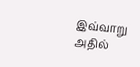இவ்வாறு அதில்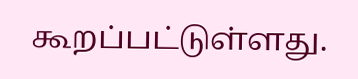கூறப்பட்டுள்ளது.